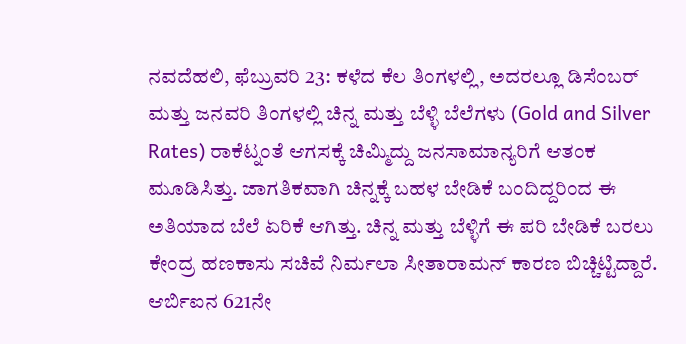ನವದೆಹಲಿ, ಫೆಬ್ರುವರಿ 23: ಕಳೆದ ಕೆಲ ತಿಂಗಳಲ್ಲಿ, ಅದರಲ್ಲೂ ಡಿಸೆಂಬರ್ ಮತ್ತು ಜನವರಿ ತಿಂಗಳಲ್ಲಿ ಚಿನ್ನ ಮತ್ತು ಬೆಳ್ಳಿ ಬೆಲೆಗಳು (Gold and Silver Rates) ರಾಕೆಟ್ನಂತೆ ಆಗಸಕ್ಕೆ ಚಿಮ್ಮಿದ್ದು ಜನಸಾಮಾನ್ಯರಿಗೆ ಆತಂಕ ಮೂಡಿಸಿತ್ತು. ಜಾಗತಿಕವಾಗಿ ಚಿನ್ನಕ್ಕೆ ಬಹಳ ಬೇಡಿಕೆ ಬಂದಿದ್ದರಿಂದ ಈ ಅತಿಯಾದ ಬೆಲೆ ಏರಿಕೆ ಆಗಿತ್ತು. ಚಿನ್ನ ಮತ್ತು ಬೆಳ್ಳಿಗೆ ಈ ಪರಿ ಬೇಡಿಕೆ ಬರಲು ಕೇಂದ್ರ ಹಣಕಾಸು ಸಚಿವೆ ನಿರ್ಮಲಾ ಸೀತಾರಾಮನ್ ಕಾರಣ ಬಿಚ್ಚಿಟ್ಟಿದ್ದಾರೆ. ಆರ್ಬಿಐನ 621ನೇ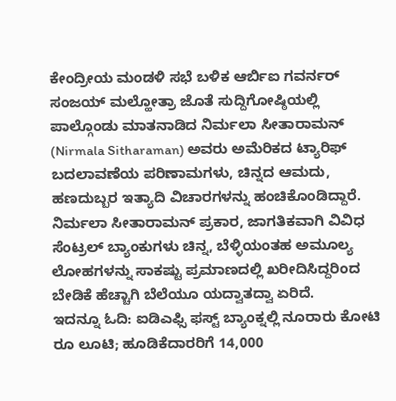ಕೇಂದ್ರೀಯ ಮಂಡಳಿ ಸಭೆ ಬಳಿಕ ಆರ್ಬಿಐ ಗವರ್ನರ್ ಸಂಜಯ್ ಮಲ್ಹೋತ್ರಾ ಜೊತೆ ಸುದ್ದಿಗೋಷ್ಠಿಯಲ್ಲಿ ಪಾಲ್ಗೊಂಡು ಮಾತನಾಡಿದ ನಿರ್ಮಲಾ ಸೀತಾರಾಮನ್ (Nirmala Sitharaman) ಅವರು ಅಮೆರಿಕದ ಟ್ಯಾರಿಫ್ ಬದಲಾವಣೆಯ ಪರಿಣಾಮಗಳು, ಚಿನ್ನದ ಆಮದು, ಹಣದುಬ್ಬರ ಇತ್ಯಾದಿ ವಿಚಾರಗಳನ್ನು ಹಂಚಿಕೊಂಡಿದ್ದಾರೆ.
ನಿರ್ಮಲಾ ಸೀತಾರಾಮನ್ ಪ್ರಕಾರ, ಜಾಗತಿಕವಾಗಿ ವಿವಿಧ ಸೆಂಟ್ರಲ್ ಬ್ಯಾಂಕುಗಳು ಚಿನ್ನ, ಬೆಳ್ಳಿಯಂತಹ ಅಮೂಲ್ಯ ಲೋಹಗಳನ್ನು ಸಾಕಷ್ಟು ಪ್ರಮಾಣದಲ್ಲಿ ಖರೀದಿಸಿದ್ದರಿಂದ ಬೇಡಿಕೆ ಹೆಚ್ಚಾಗಿ ಬೆಲೆಯೂ ಯದ್ವಾತದ್ವಾ ಏರಿದೆ.
ಇದನ್ನೂ ಓದಿ: ಐಡಿಎಫ್ಸಿ ಫಸ್ಟ್ ಬ್ಯಾಂಕ್ನಲ್ಲಿ ನೂರಾರು ಕೋಟಿ ರೂ ಲೂಟಿ; ಹೂಡಿಕೆದಾರರಿಗೆ 14,000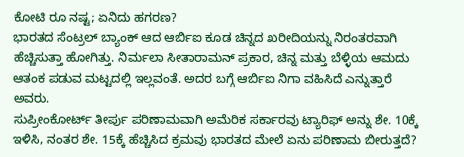ಕೋಟಿ ರೂ ನಷ್ಟ; ಏನಿದು ಹಗರಣ?
ಭಾರತದ ಸೆಂಟ್ರಲ್ ಬ್ಯಾಂಕ್ ಆದ ಆರ್ಬಿಐ ಕೂಡ ಚಿನ್ನದ ಖರೀದಿಯನ್ನು ನಿರಂತರವಾಗಿ ಹೆಚ್ಚಿಸುತ್ತಾ ಹೋಗಿತ್ತು. ನಿರ್ಮಲಾ ಸೀತಾರಾಮನ್ ಪ್ರಕಾರ, ಚಿನ್ನ ಮತ್ತು ಬೆಳ್ಳಿಯ ಆಮದು ಆತಂಕ ಪಡುವ ಮಟ್ಟದಲ್ಲಿ ಇಲ್ಲವಂತೆ. ಅದರ ಬಗ್ಗೆ ಆರ್ಬಿಐ ನಿಗಾ ವಹಿಸಿದೆ ಎನ್ನುತ್ತಾರೆ ಅವರು.
ಸುಪ್ರೀಂಕೋರ್ಟ್ ತೀರ್ಪು ಪರಿಣಾಮವಾಗಿ ಅಮೆರಿಕ ಸರ್ಕಾರವು ಟ್ಯಾರಿಫ್ ಅನ್ನು ಶೇ. 10ಕ್ಕೆ ಇಳಿಸಿ, ನಂತರ ಶೇ. 15ಕ್ಕೆ ಹೆಚ್ಚಿಸಿದ ಕ್ರಮವು ಭಾರತದ ಮೇಲೆ ಏನು ಪರಿಣಾಮ ಬೀರುತ್ತದೆ?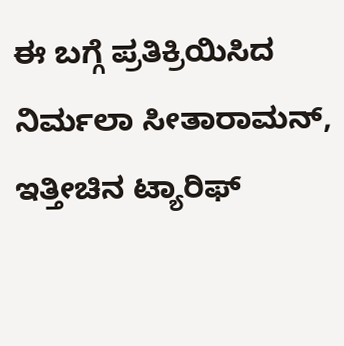ಈ ಬಗ್ಗೆ ಪ್ರತಿಕ್ರಿಯಿಸಿದ ನಿರ್ಮಲಾ ಸೀತಾರಾಮನ್, ಇತ್ತೀಚಿನ ಟ್ಯಾರಿಫ್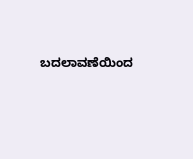ಬದಲಾವಣೆಯಿಂದ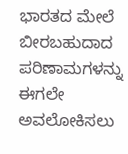ಭಾರತದ ಮೇಲೆ ಬೀರಬಹುದಾದ ಪರಿಣಾಮಗಳನ್ನು ಈಗಲೇ ಅವಲೋಕಿಸಲು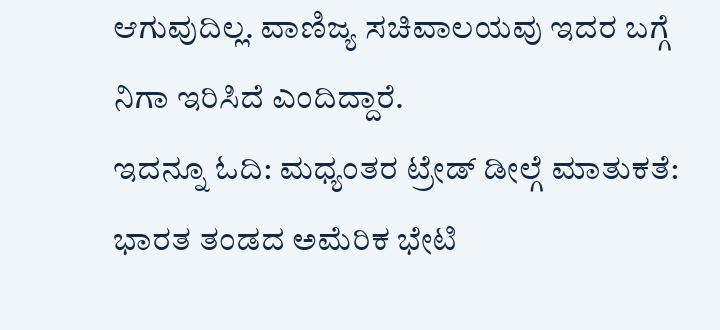ಆಗುವುದಿಲ್ಲ. ವಾಣಿಜ್ಯ ಸಚಿವಾಲಯವು ಇದರ ಬಗ್ಗೆ ನಿಗಾ ಇರಿಸಿದೆ ಎಂದಿದ್ದಾರೆ.
ಇದನ್ನೂ ಓದಿ: ಮಧ್ಯಂತರ ಟ್ರೇಡ್ ಡೀಲ್ಗೆ ಮಾತುಕತೆ: ಭಾರತ ತಂಡದ ಅಮೆರಿಕ ಭೇಟಿ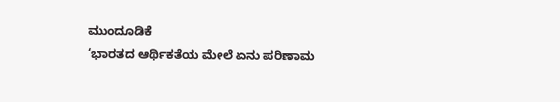ಮುಂದೂಡಿಕೆ
‘ಭಾರತದ ಆರ್ಥಿಕತೆಯ ಮೇಲೆ ಏನು ಪರಿಣಾಮ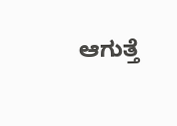ಆಗುತ್ತೆ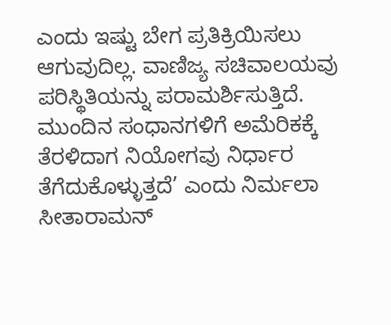ಎಂದು ಇಷ್ಟು ಬೇಗ ಪ್ರತಿಕ್ರಿಯಿಸಲು ಆಗುವುದಿಲ್ಲ. ವಾಣಿಜ್ಯ ಸಚಿವಾಲಯವು ಪರಿಸ್ಥಿತಿಯನ್ನು ಪರಾಮರ್ಶಿಸುತ್ತಿದೆ. ಮುಂದಿನ ಸಂಧಾನಗಳಿಗೆ ಅಮೆರಿಕಕ್ಕೆ ತೆರಳಿದಾಗ ನಿಯೋಗವು ನಿರ್ಧಾರ ತೆಗೆದುಕೊಳ್ಳುತ್ತದೆ’ ಎಂದು ನಿರ್ಮಲಾ ಸೀತಾರಾಮನ್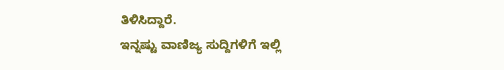ತಿಳಿಸಿದ್ದಾರೆ.
ಇನ್ನಷ್ಟು ವಾಣಿಜ್ಯ ಸುದ್ದಿಗಳಿಗೆ ಇಲ್ಲಿ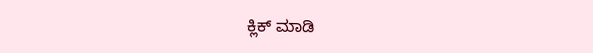ಕ್ಲಿಕ್ ಮಾಡಿ